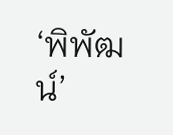‘พิพัฒน์’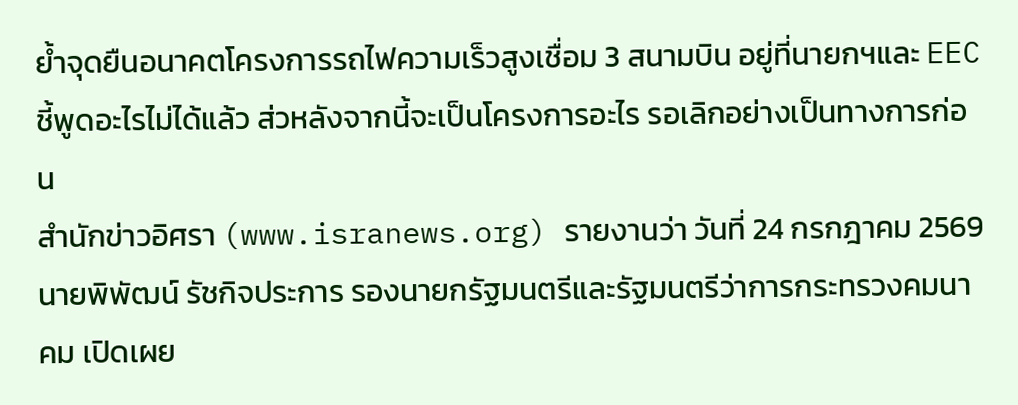ย้ำจุดยืนอนาคตโครงการรถไฟความเร็วสูงเชื่อม 3 สนามบิน อยู่ที่นายกฯและ EEC ชี้พูดอะไรไม่ได้แล้ว ส่วหลังจากนี้จะเป็นโครงการอะไร รอเลิกอย่างเป็นทางการก่อน
สำนักข่าวอิศรา (www.isranews.org) รายงานว่า วันที่ 24 กรกฎาคม 2569 นายพิพัฒน์ รัชกิจประการ รองนายกรัฐมนตรีและรัฐมนตรีว่าการกระทรวงคมนาคม เปิดเผย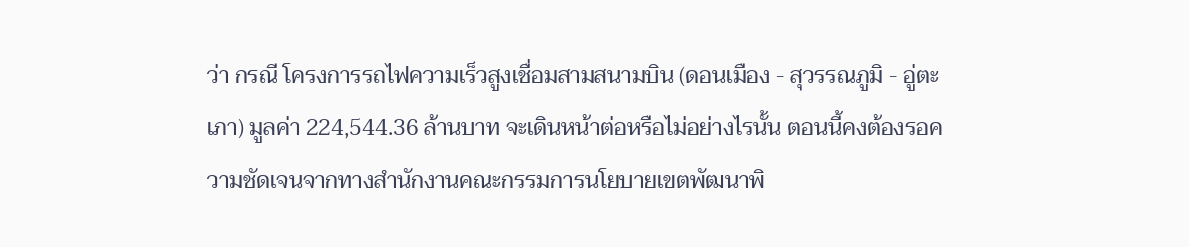ว่า กรณี โครงการรถไฟความเร็วสูงเชื่อมสามสนามบิน (ดอนเมือง - สุวรรณภูมิ - อู่ตะเภา) มูลค่า 224,544.36 ล้านบาท จะเดินหน้าต่อหรือไม่อย่างไรนั้น ตอนนี้คงต้องรอความชัดเจนจากทางสำนักงานคณะกรรมการนโยบายเขตพัฒนาพิ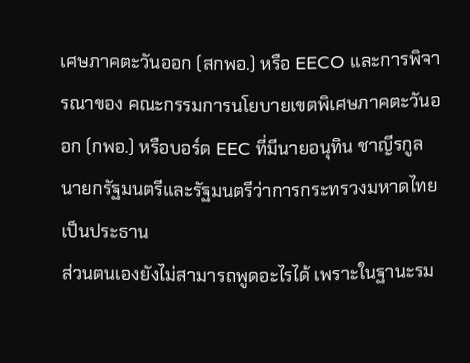เศษภาคตะวันออก (สกพอ.) หรือ EECO และการพิจารณาของ คณะกรรมการนโยบายเขตพิเศษภาคตะวันออก (กพอ.) หรือบอร์ด EEC ที่มีนายอนุทิน ชาญีรกูล นายกรัฐมนตรีและรัฐมนตรีว่าการกระทรวงมหาดไทย เป็นประธาน
ส่วนตนเองยังไม่สามารถพูดอะไรได้ เพราะในฐานะรม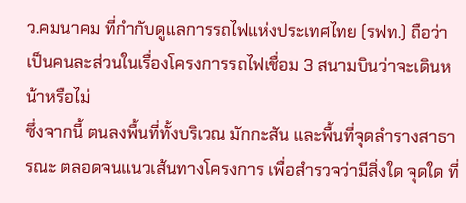ว.คมนาคม ที่กำกับดูแลการรถไฟแห่งประเทศไทย (รฟท.) ถือว่าเป็นคนละส่วนในเรื่องโครงการรถไฟเชื่อม 3 สนามบินว่าจะเดินหน้าหรือไม่
ซึ่งจากนี้ ตนลงพื้นที่ทั้งบริเวณ มักกะสัน และพื้นที่จุดลำรางสาธารณะ ตลอดจนแนวเส้นทางโครงการ เพื่อสำรวจว่ามีสิ่งใด จุดใด ที่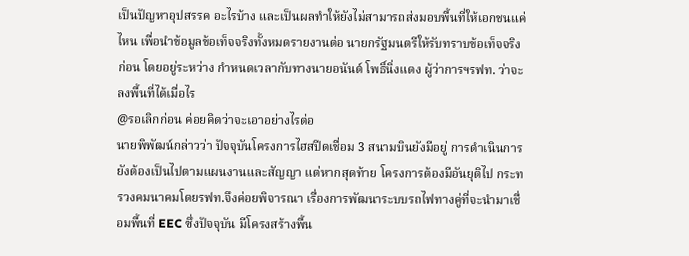เป็นปัญหาอุปสรรค อะไรบ้าง และเป็นผลทำให้ยังไม่สามารถส่งมอบพื้นที่ให้เอกชนแค่ไหน เพื่อนำข้อมูลข้อเท็จจริงทั้งหมดรายงานต่อ นายกรัฐมนตรีให้รับทราบข้อเท็จจริงก่อน โดยอยู่ระหว่าง กำหนดเวลากับทางนายอนันต์ โพธิ์นิ่งแดง ผู้ว่าการฯรฟท. ว่าจะลงพื้นที่ได้เมื่อไร
@รอเลิกก่อน ค่อยคิดว่าจะเอาอย่างไรต่อ
นายพิพัฒน์กล่าวว่า ปัจจุบันโครงการไฮสปีดเชื่อม 3 สนามบินยังมีอยู่ การดำเนินการยังต้องเป็นไปตามแผนงานและสัญญา แต่หากสุดท้าย โครงการต้องมีอันยุติไป กระทรวงคมนาคมโดยรฟท.จึงค่อยพิจารณา เรื่องการพัฒนาระบบรถไฟทางคู่ที่จะนำมาเชื่อมพื้นที่ EEC ซึ่งปัจจุบัน มีโครงสร้างพื้น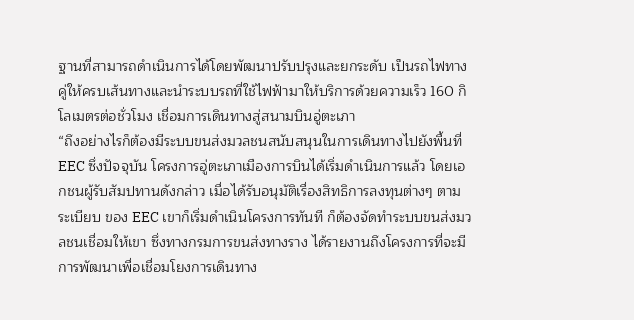ฐานที่สามารถดำเนินการได้โดยพัฒนาปรับปรุงและยกระดับ เป็นรถไฟทางคู่ให้ครบเส้นทางและนำระบบรถที่ใช้ไฟฟ้ามาให้บริการด้วยความเร็ว 160 กิโลเมตรต่อชั่วโมง เชื่อมการเดินทางสู่สนามบินอู่ตะเภา
“ถึงอย่างไรก็ต้องมีระบบขนส่งมวลชนสนับสนุนในการเดินทางไปยังพื้นที่ EEC ซึ่งปัจจุบัน โครงการอู่ตะเภาเมืองการบินได้เริ่มดำเนินการแล้ว โดยเอกชนผู้รับสัมปทานดังกล่าว เมื่อได้รับอนุมัติเรื่องสิทธิการลงทุนต่างๆ ตามระเบียบ ของ EEC เขาก็เริ่มดำเนินโครงการทันที ก็ต้องจัดทำระบบขนส่งมวลชนเชื่อมให้เขา ซึ่งทางกรมการขนส่งทางราง ได้รายงานถึงโครงการที่จะมีการพัฒนาเพื่อเชื่อมโยงการเดินทาง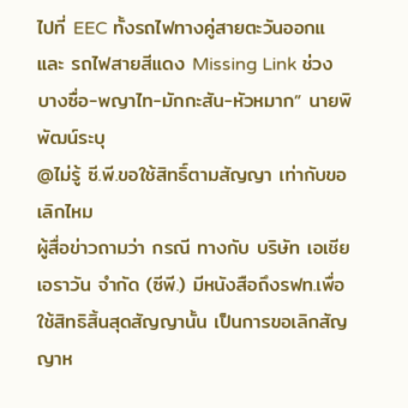ไปที่ EEC ทั้งรถไฟทางคู่สายตะวันออกแ และ รถไฟสายสีแดง Missing Link ช่วงบางซื่อ-พญาไท-มักกะสัน-หัวหมาก” นายพิพัฒน์ระบุ
@ไม่รู้ ซี.พี.ขอใช้สิทธิ์ตามสัญญา เท่ากับขอเลิกไหม
ผู้สื่อข่าวถามว่า กรณี ทางกับ บริษัท เอเชีย เอราวัน จำกัด (ซีพี.) มีหนังสือถึงรฟท.เพื่อใช้สิทธิสิ้นสุดสัญญานั้น เป็นการขอเลิกสัญญาห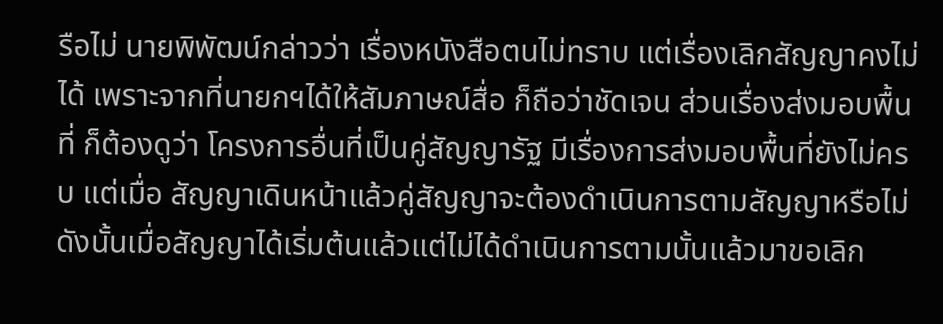รือไม่ นายพิพัฒน์กล่าวว่า เรื่องหนังสือตนไม่ทราบ แต่เรื่องเลิกสัญญาคงไม่ได้ เพราะจากที่นายกฯได้ให้สัมภาษณ์สื่อ ก็ถือว่าชัดเจน ส่วนเรื่องส่งมอบพื้นที่ ก็ต้องดูว่า โครงการอื่นที่เป็นคู่สัญญารัฐ มีเรื่องการส่งมอบพื้นที่ยังไม่ครบ แต่เมื่อ สัญญาเดินหน้าแล้วคู่สัญญาจะต้องดำเนินการตามสัญญาหรือไม่ ดังนั้นเมื่อสัญญาได้เริ่มต้นแล้วแต่ไม่ได้ดำเนินการตามนั้นแล้วมาขอเลิก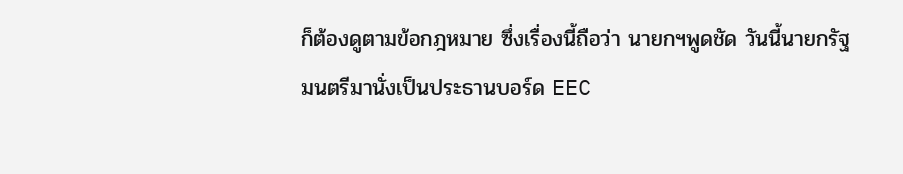ก็ต้องดูตามข้อกฎหมาย ซึ่งเรื่องนี้ถือว่า นายกฯพูดชัด วันนี้นายกรัฐมนตรีมานั่งเป็นประธานบอร์ด EEC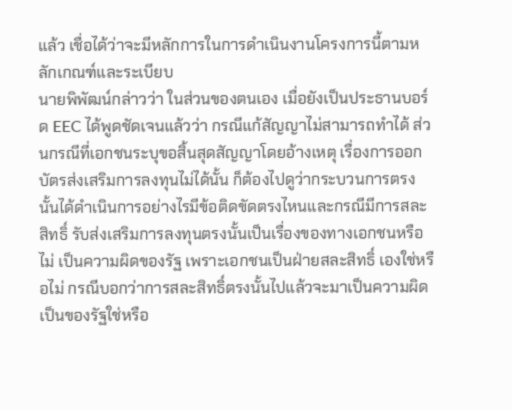แล้ว เชื่อได้ว่าจะมีหลักการในการดำเนินงานโครงการนี้ตามหลักเกณฑ์และระเบียบ
นายพิพัฒน์กล่าวว่า ในส่วนของตนเอง เมื่อยังเป็นประธานบอร์ด EEC ได้พูดชัดเจนแล้วว่า กรณีแก้สัญญาไม่สามารถทำได้ ส่วนกรณีที่เอกชนระบุขอสิ้นสุดสัญญาโดยอ้างเหตุ เรื่องการออกบัตรส่งเสริมการลงทุนไม่ได้นั้น ก็ต้องไปดูว่ากระบวนการตรงนั้นได้ดำเนินการอย่างไรมีข้อติดขัดตรงไหนและกรณีมีการสละสิทธิ์ รับส่งเสริมการลงทุนตรงนั้นเป็นเรื่องของทางเอกชนหรือไม่ เป็นความผิดของรัฐ เพราะเอกชนเป็นฝ่ายสละสิทธิ์ เองใช่หรือไม่ กรณีบอกว่าการสละสิทธิ์ตรงนั้นไปแล้วจะมาเป็นความผิดเป็นของรัฐใช่หรือ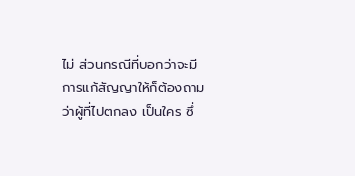ไม่ ส่วนกรณีที่บอกว่าจะมีการแก้สัญญาให้ก็ต้องถามว่าผู้ที่ไปตกลง เป็นใคร ซึ่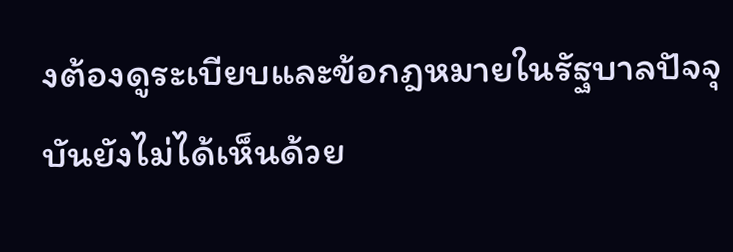งต้องดูระเบียบและข้อกฎหมายในรัฐบาลปัจจุบันยังไม่ได้เห็นด้วย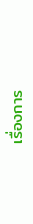เรื่องการ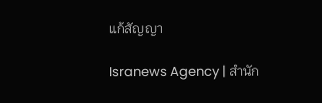แก้สัญญา

Isranews Agency | สำนัก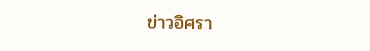ข่าวอิศรา